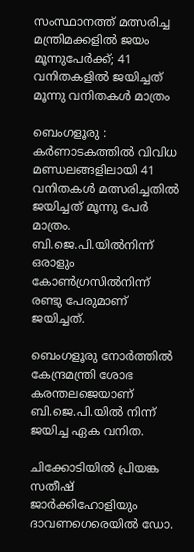സംസ്ഥാനത്ത് മത്സരിച്ച മന്ത്രിമക്കളിൽ ജയം മൂന്നുപേർക്ക്; 41 വനിതകളിൽ ജയിച്ചത് മൂന്നു വനിതകൾ മാത്രം

ബെംഗളൂരു : കർണാടകത്തിൽ വിവിധ മണ്ഡലങ്ങളിലായി 41 വനിതകൾ മത്സരിച്ചതിൽ ജയിച്ചത് മൂന്നു പേർ മാത്രം. ബി.ജെ.പി.യിൽനിന്ന് ഒരാളും കോൺഗ്രസിൽനിന്ന് രണ്ടു പേരുമാണ് ജയിച്ചത്.

ബെംഗളൂരു നോർത്തിൽ കേന്ദ്രമന്ത്രി ശോഭ കരന്തലജെയാണ് ബി.ജെ.പി.യിൽ നിന്ന് ജയിച്ച ഏക വനിത.

ചിക്കോടിയിൽ പ്രിയങ്ക സതീഷ് ജാർക്കിഹോളിയും ദാവണഗെരെയിൽ ഡോ.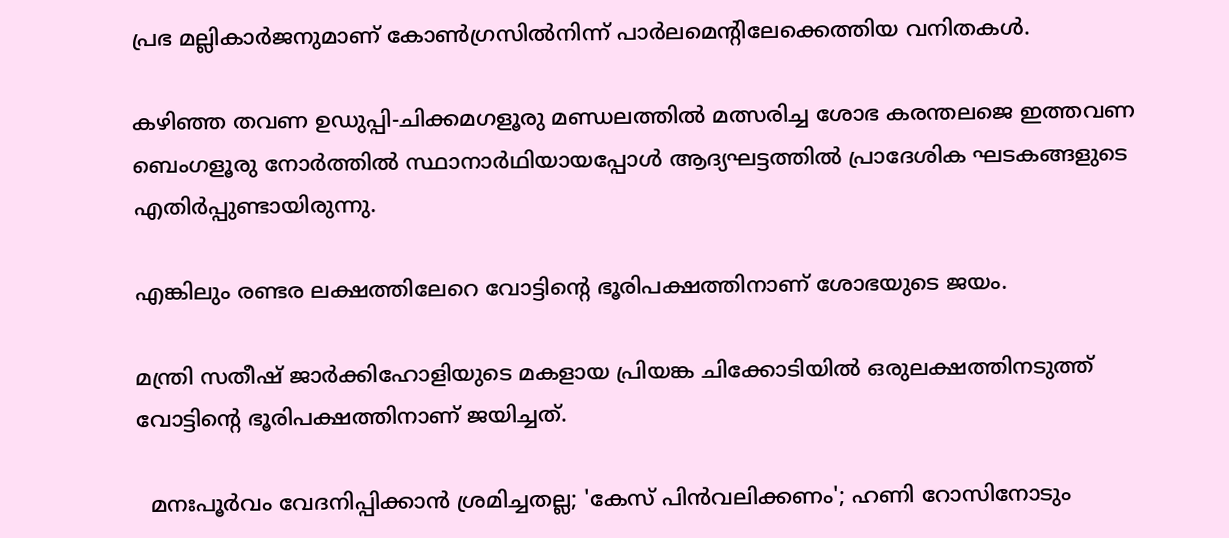പ്രഭ മല്ലികാർജനുമാണ് കോൺഗ്രസിൽനിന്ന് പാർലമെന്റിലേക്കെത്തിയ വനിതകൾ.

കഴിഞ്ഞ തവണ ഉഡുപ്പി-ചിക്കമഗളൂരു മണ്ഡലത്തിൽ മത്സരിച്ച ശോഭ കരന്തലജെ ഇത്തവണ ബെംഗളൂരു നോർത്തിൽ സ്ഥാനാർഥിയായപ്പോൾ ആദ്യഘട്ടത്തിൽ പ്രാദേശിക ഘടകങ്ങളുടെ എതിർപ്പുണ്ടായിരുന്നു.

എങ്കിലും രണ്ടര ലക്ഷത്തിലേറെ വോട്ടിന്റെ ഭൂരിപക്ഷത്തിനാണ് ശോഭയുടെ ജയം.

മന്ത്രി സതീഷ് ജാർക്കിഹോളിയുടെ മകളായ പ്രിയങ്ക ചിക്കോടിയിൽ ഒരുലക്ഷത്തിനടുത്ത് വോട്ടിന്റെ ഭൂരിപക്ഷത്തിനാണ് ജയിച്ചത്.

  മനഃപൂര്‍വം വേദനിപ്പിക്കാന്‍ ശ്രമിച്ചതല്ല; 'കേസ് പിന്‍വലിക്കണം'; ഹണി റോസിനോടും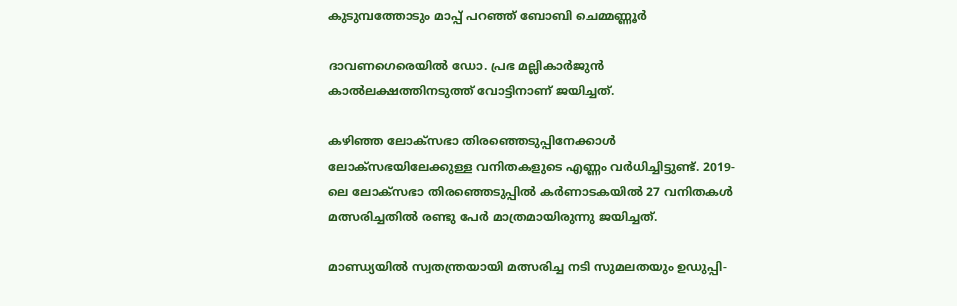കുടുമ്പത്തോടും മാപ്പ് പറഞ്ഞ് ബോബി ചെമ്മണ്ണൂര്‍

ദാവണഗെരെയിൽ ഡോ. പ്രഭ മല്ലികാർജുൻ കാൽലക്ഷത്തിനടുത്ത് വോട്ടിനാണ് ജയിച്ചത്.

കഴിഞ്ഞ ലോക്‌സഭാ തിരഞ്ഞെടുപ്പിനേക്കാൾ ലോക്‌സഭയിലേക്കുള്ള വനിതകളുടെ എണ്ണം വർധിച്ചിട്ടുണ്ട്. 2019-ലെ ലോക്‌സഭാ തിരഞ്ഞെടുപ്പിൽ കർണാടകയിൽ 27 വനിതകൾ മത്സരിച്ചതിൽ രണ്ടു പേർ മാത്രമായിരുന്നു ജയിച്ചത്.

മാണ്ഡ്യയിൽ സ്വതന്ത്രയായി മത്സരിച്ച നടി സുമലതയും ഉഡുപ്പി-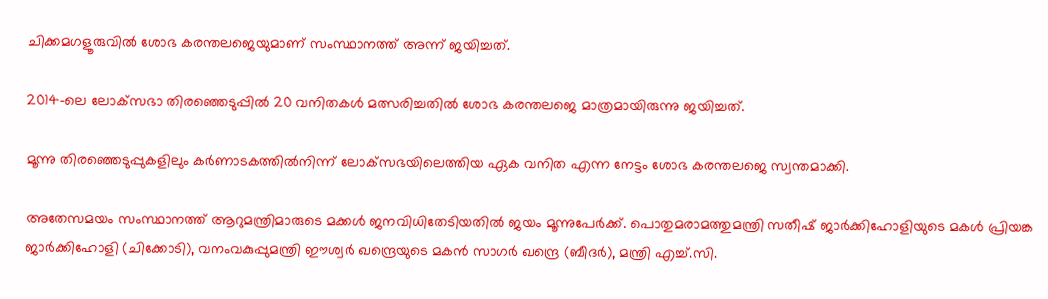ചിക്കമഗളൂരുവിൽ ശോഭ കരന്തലജെയുമാണ് സംസ്ഥാനത്ത് അന്ന് ജയിച്ചത്.

2014-ലെ ലോക്‌സഭാ തിരഞ്ഞെടുപ്പിൽ 20 വനിതകൾ മത്സരിച്ചതിൽ ശോഭ കരന്തലജെ മാത്രമായിരുന്നു ജയിച്ചത്.

മൂന്നു തിരഞ്ഞെടുപ്പുകളിലും കർണാടകത്തിൽനിന്ന് ലോക്‌സഭയിലെത്തിയ ഏക വനിത എന്ന നേട്ടം ശോഭ കരന്തലജെ സ്വന്തമാക്കി.

അതേസമയം സംസ്ഥാനത്ത് ആറുമന്ത്രിമാരുടെ മക്കൾ ജനവിധിതേടിയതിൽ ജയം മൂന്നുപേർക്ക്. പൊതുമരാമത്തുമന്ത്രി സതീഷ് ജാർക്കിഹോളിയുടെ മകൾ പ്രിയങ്ക ജാർക്കിഹോളി (ചിക്കോടി), വനംവകുപ്പുമന്ത്രി ഈശ്വർ ഖന്ദ്രെയുടെ മകൻ സാഗർ ഖന്ദ്രെ (ബീദർ), മന്ത്രി എച്ച്.സി.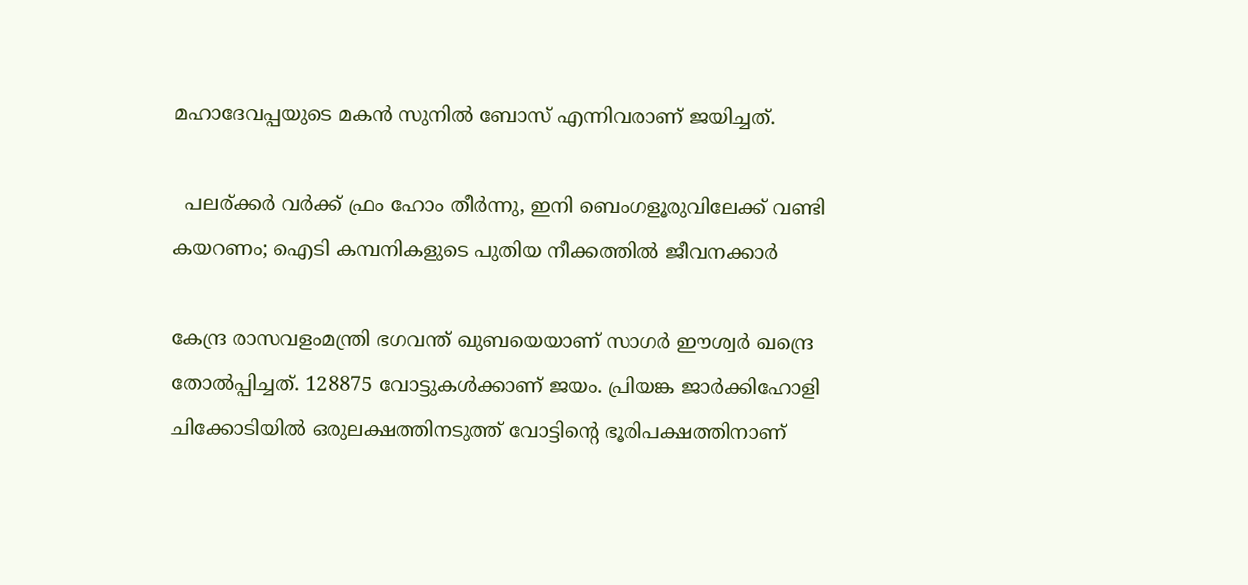മഹാദേവപ്പയുടെ മകൻ സുനിൽ ബോസ് എന്നിവരാണ് ജയിച്ചത്.

  പലര്ക്കർ വർക്ക് ഫ്രം ഹോം തീർന്നു, ഇനി ബെംഗളൂരുവിലേക്ക് വണ്ടി കയറണം; ഐടി കമ്പനികളുടെ പുതിയ നീക്കത്തിൽ ജീവനക്കാർ

കേന്ദ്ര രാസവളംമന്ത്രി ഭഗവന്ത് ഖുബയെയാണ് സാഗർ ഈശ്വർ ഖന്ദ്രെ തോൽപ്പിച്ചത്. 128875 വോട്ടുകൾക്കാണ് ജയം. പ്രിയങ്ക ജാർക്കിഹോളി ചിക്കോടിയിൽ ഒരുലക്ഷത്തിനടുത്ത് വോട്ടിന്റെ ഭൂരിപക്ഷത്തിനാണ്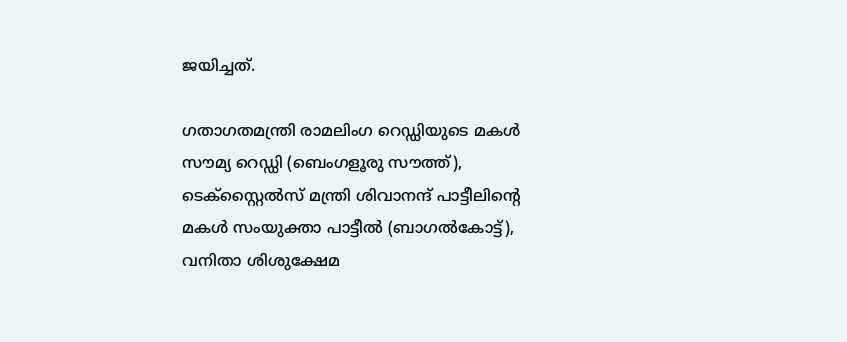ജയിച്ചത്.

ഗതാഗതമന്ത്രി രാമലിംഗ റെഡ്ഡിയുടെ മകൾ സൗമ്യ റെഡ്ഡി (ബെംഗളൂരു സൗത്ത്), ടെക്സ്റ്റൈൽസ് മന്ത്രി ശിവാനന്ദ് പാട്ടീലിന്റെ മകൾ സംയുക്താ പാട്ടീൽ (ബാഗൽകോട്ട്), വനിതാ ശിശുക്ഷേമ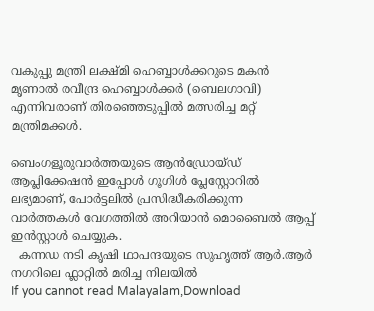വകുപ്പു മന്ത്രി ലക്ഷ്മി ഹെബ്ബാൾക്കറുടെ മകൻ മൃണാൽ രവീന്ദ്ര ഹെബ്ബാൾക്കർ (ബെലഗാവി) എന്നിവരാണ് തിരഞ്ഞെടുപ്പിൽ മത്സരിച്ച മറ്റ്‌ മന്ത്രിമക്കൾ.

ബെംഗളൂരുവാർത്തയുടെ ആൻഡ്രോയ്ഡ് ആപ്ലിക്കേഷൻ ഇപ്പോൾ ഗൂഗിൾ പ്ലേസ്റ്റോറിൽ ലഭ്യമാണ്, പോർട്ടലിൽ പ്രസിദ്ധീകരിക്കുന്ന വാർത്തകൾ വേഗത്തിൽ അറിയാൻ മൊബൈൽ ആപ്പ് ഇൻസ്റ്റാൾ ചെയ്യുക.
  കന്നഡ നടി കൃഷി ഥാപന്ദയുടെ സുഹൃത്ത് ആർ.ആർ നഗറിലെ ഫ്ലാറ്റിൽ മരിച്ച നിലയിൽ
If you cannot read Malayalam,Download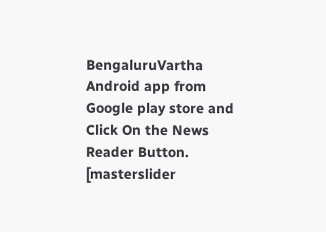BengaluruVartha Android app from Google play store and Click On the News Reader Button. [masterslider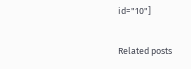id="10"]

Related posts